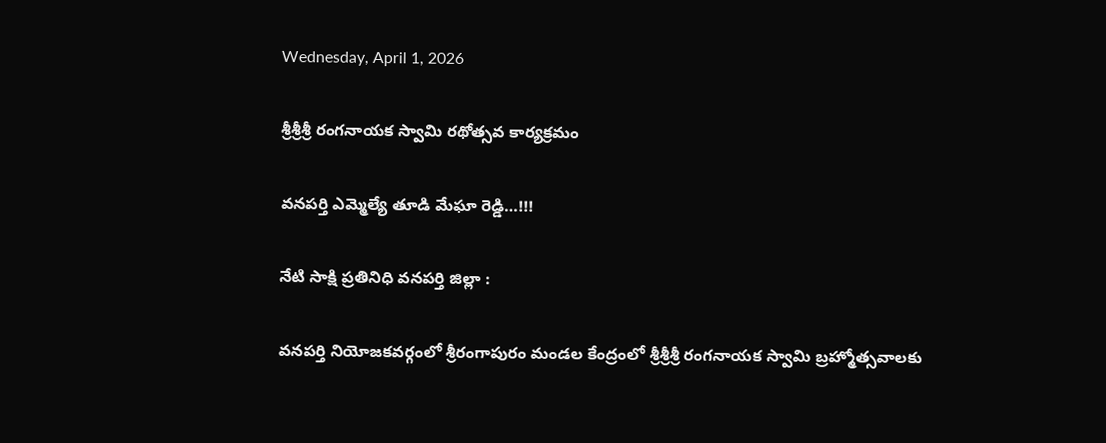Wednesday, April 1, 2026

శ్రీశ్రీశ్రీ రంగనాయక స్వామి రథోత్సవ కార్యక్రమం

వనపర్తి ఎమ్మెల్యే తూడి మేఘా రెడ్డి…!!!

నేటి సాక్షి ప్రతినిధి వనపర్తి జిల్లా :

వనపర్తి నియోజకవర్గంలో శ్రీరంగాపురం మండల కేంద్రంలో శ్రీశ్రీశ్రీ రంగనాయక స్వామి బ్రహ్మోత్సవాలకు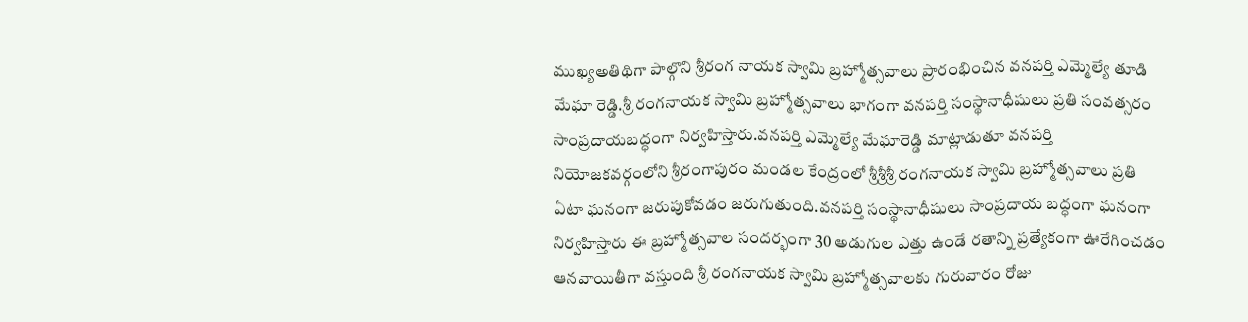ముఖ్యఅతిథిగా పాల్గొని శ్రీరంగ నాయక స్వామి బ్రహ్మోత్సవాలు ప్రారంభించిన వనపర్తి ఎమ్మెల్యే తూడి మేఘా రెడ్డి.శ్రీ రంగనాయక స్వామి బ్రహ్మోత్సవాలు భాగంగా వనపర్తి సంస్థానాధీషులు ప్రతి సంవత్సరం సాంప్రదాయబద్ధంగా నిర్వహిస్తారు.వనపర్తి ఎమ్మెల్యే మేఘారెడ్డి మాట్లాడుతూ వనపర్తి నియోజకవర్గంలోని శ్రీరంగాపురం మండల కేంద్రంలో శ్రీశ్రీశ్రీ రంగనాయక స్వామి బ్రహ్మోత్సవాలు ప్రతి ఏటా ఘనంగా జరుపుకోవడం జరుగుతుంది.వనపర్తి సంస్థానాధీషులు సాంప్రదాయ బద్ధంగా ఘనంగా నిర్వహిస్తారు ఈ బ్రహ్మోత్సవాల సందర్భంగా 30 అడుగుల ఎత్తు ఉండే రతాన్ని ప్రత్యేకంగా ఊరేగించడం ఆనవాయితీగా వస్తుంది శ్రీ రంగనాయక స్వామి బ్రహ్మోత్సవాలకు గురువారం రోజు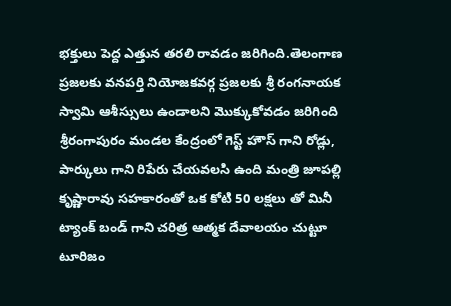భక్తులు పెద్ద ఎత్తున తరలి రావడం జరిగింది.తెలంగాణ ప్రజలకు వనపర్తి నియోజకవర్గ ప్రజలకు శ్రీ రంగనాయక స్వామి ఆశీస్సులు ఉండాలని మొక్కుకోవడం జరిగింది శ్రీరంగాపురం మండల కేంద్రంలో గెస్ట్ హౌస్ గాని రోడ్లు, పార్కులు గాని రిపేరు చేయవలసి ఉంది మంత్రి జూపల్లి కృష్ణారావు సహకారంతో ఒక కోటి 50 లక్షలు తో మినీ ట్యాంక్ బండ్ గాని చరిత్ర ఆత్మక దేవాలయం చుట్టూ టూరిజం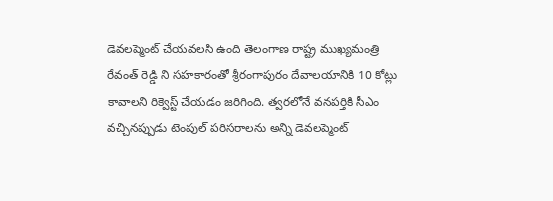డెవలప్మెంట్ చేయవలసి ఉంది తెలంగాణ రాష్ట్ర ముఖ్యమంత్రి రేవంత్ రెడ్డి ని సహకారంతో శ్రీరంగాపురం దేవాలయానికి 10 కోట్లు కావాలని రిక్వెస్ట్ చేయడం జరిగింది. త్వరలోనే వనపర్తికి సీఎం వచ్చినప్పుడు టెంపుల్ పరిసరాలను అన్ని డెవలప్మెంట్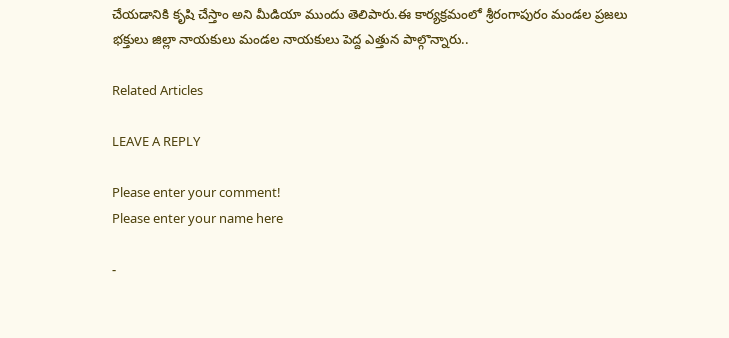చేయడానికి కృషి చేస్తాం అని మీడియా ముందు తెలిపారు.ఈ కార్యక్రమంలో శ్రీరంగాపురం మండల ప్రజలు భక్తులు జిల్లా నాయకులు మండల నాయకులు పెద్ద ఎత్తున పాల్గొన్నారు..

Related Articles

LEAVE A REPLY

Please enter your comment!
Please enter your name here

-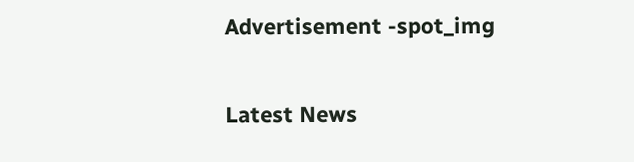Advertisement -spot_img

Latest News